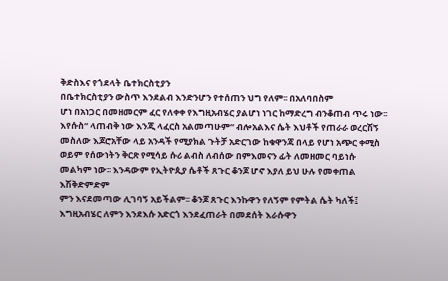ቅድስእና የጎደላት ቤተክርስቲያን
በቤተክርስቲያን ውስጥ እንደልብ እንድንሆን የተሰጠን ህግ የለም፡፡ በአለባበስም
ሆነ በአነጋር በመዘመርም ፈር የለቀቀ የእግዚአብሄር ያልሆነ ነገር ከማድረግ ብንቆጠብ ጥሩ ነው፡፡ እየሱስ“ ላጠብቅ ነው እንጂ ላፈርስ አልመጣሁም“ ብሎአልእና ሴት እህቶች የጠራራ ወረርሽኝ መስለው እጆሮአቸው ላይ አንዳች የሚያክል ጉትቻ አድርገው ከቁዋንጃ በላይ የሆነ አጭር ቀሚስ ወይም የሰውነትን ቅርጽ የሚሳይ ሱሪ ልብስ ለብሰው በምእመናን ፊት ለመዘመር ባይነሱ መልካም ነው፡፡ እንዳውም የኢትዮጲያ ሴቶች ጸጉር ቆንጆ ሆኖ እያለ ይህ ሁሉ የመቀጠል እሽቅድምድም
ምን እናደመጣው ሊገባኝ አይችልም፡፡ ቆንጆ ጸጉር እንኩዋን የለኝም የምትል ሴት ካለች፤ እግዚአብሄር ለምን እንደእሱ አድርጎ እንደፈጠራት በመደሰት እራሱዋን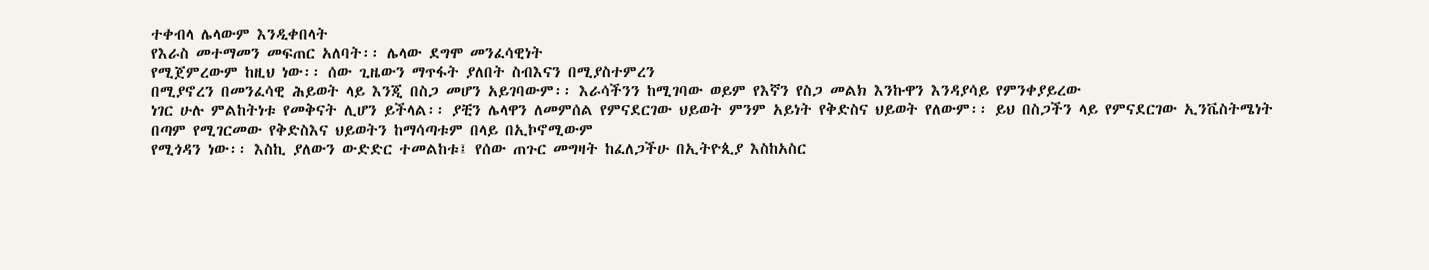ተቀብላ ሌላውም እንዲቀበላት
የእራስ መተማመን መፍጠር አለባት፡፡ ሌላው ደግሞ መንፈሳዊነት
የሚጀምረውም ከዚህ ነው፡፡ ሰው ጊዜውን ማጥፋት ያለበት ስብእናን በሚያስተምረን
በሚያኖረን በመንፈሳዊ ሕይወት ላይ እንጂ በስጋ መሆን አይገባውም፡፡ እራሳችንን ከሚገባው ወይም የእኛን የስጋ መልክ እንኩዋን እንዳያሳይ የምንቀያይረው
ነገር ሁሉ ምልከትነቱ የመቅናት ሊሆን ይችላል፡፡ ያቺን ሌላዋን ለመምሰል የምናደርገው ህይወት ምንም አይነት የቅድስና ህይወት የለውም፡፡ ይህ በስጋችን ላይ የምናደርገው ኢንቬስትሜነት
በጣም የሚገርመው የቅድስእና ህይወትን ከማሳጣቱም በላይ በኢኮኖሚውም
የሚጎዳን ነው፡፡ እስኪ ያለውን ውድድር ተመልከቱ፤ የሰው ጠጉር መግዛት ከፈለጋችሁ በኢትዮጲያ እስከአስር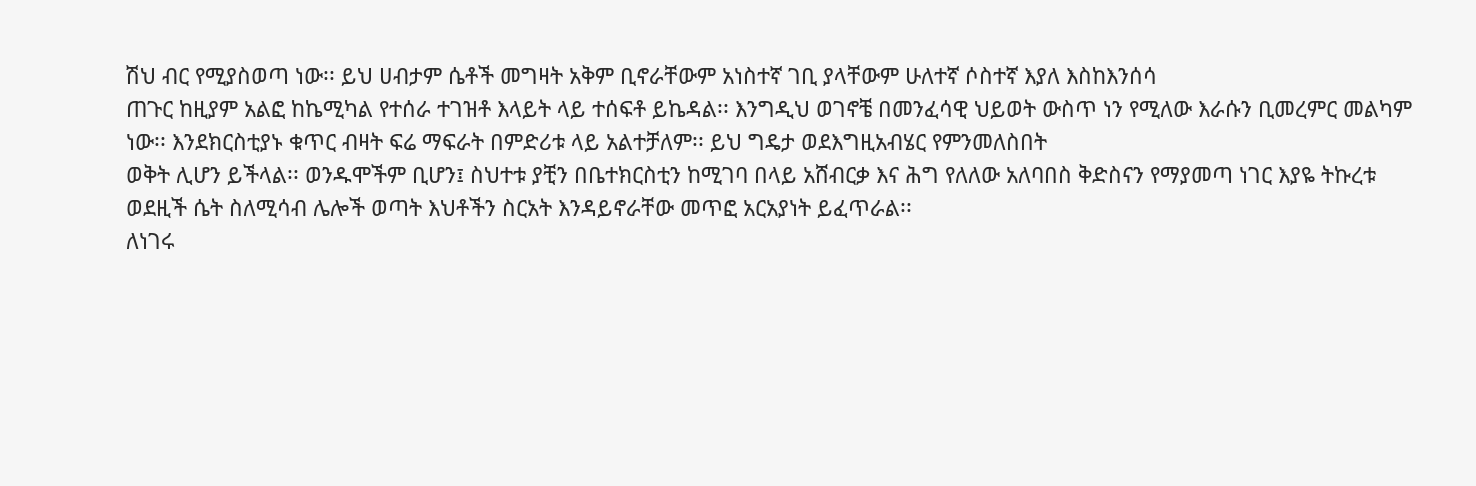ሽህ ብር የሚያስወጣ ነው፡፡ ይህ ሀብታም ሴቶች መግዛት አቅም ቢኖራቸውም አነስተኛ ገቢ ያላቸውም ሁለተኛ ሶስተኛ እያለ እስከእንሰሳ
ጠጉር ከዚያም አልፎ ከኬሚካል የተሰራ ተገዝቶ እላይት ላይ ተሰፍቶ ይኬዳል፡፡ እንግዲህ ወገኖቼ በመንፈሳዊ ህይወት ውስጥ ነን የሚለው እራሱን ቢመረምር መልካም ነው፡፡ እንደክርስቲያኑ ቁጥር ብዛት ፍሬ ማፍራት በምድሪቱ ላይ አልተቻለም፡፡ ይህ ግዴታ ወደእግዚአብሄር የምንመለስበት
ወቅት ሊሆን ይችላል፡፡ ወንዱሞችም ቢሆን፤ ስህተቱ ያቺን በቤተክርስቲን ከሚገባ በላይ አሸብርቃ እና ሕግ የለለው አለባበስ ቅድስናን የማያመጣ ነገር እያዬ ትኩረቱ ወደዚች ሴት ስለሚሳብ ሌሎች ወጣት እህቶችን ስርአት እንዳይኖራቸው መጥፎ አርአያነት ይፈጥራል፡፡
ለነገሩ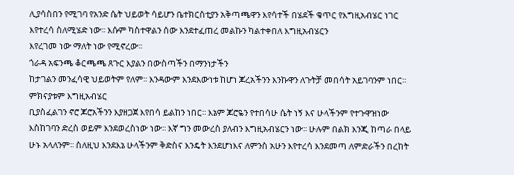ሊያሳስበን የሚገባ የአንድ ሴት ህይወት ሳይሆን ቤተክርስቲያን አቅጣጫዋን እየሳተች በሄደች ቁጥር የእግዚአብሄር ነገር እየተረሳ ስለሚሄድ ነው፡፡ እሱም ካስተዋልን ሰው እንደተፈጠረ መልኩን ካልተቀበለ እግዚአብሄርን
እየረገመ ነው ማለት ነው የሚኖረው፡፡
ጎራዳ አፍንጫ ቆርጫጫ ጸጉር እያልን በውስጣችን በማንነታችን
ከታገልን መንፈሳዊ ህይወትም የለም፡፡ እንዳውም እንደእውነቱ ከሆነ ጆረአችንን እንኩዋን ለጉትቻ መበሳት አይገባንም ነበር፡፡ ምክናያቱም እግዚአብሄር
ቢያስፈልገን ኖሮ ጆሮአችንን እያዘጋጀ እየበሳ ይልከን ነበር፡፡ እኔም ጆሮዬን የተበሳሁ ሴት ነኝ እና ሁላችንም የተጉዋዝነው እስከገባን ድረስ ወይም እንደወረስነው ነው፡፡ እኛ ግን መውረስ ያለብን እግዚአብሄርን ነው፡፡ ሁሉም በልክ እንጂ ከጣራ በላይ ሁኑ አላለንም፡፡ ስለዚህ እንደእኔ ሁላችንም ቅድስና እንዴት እንደሆነእና ለምንስ አሁን እየተረሳ እንደመጣ ለምድራችን በረከት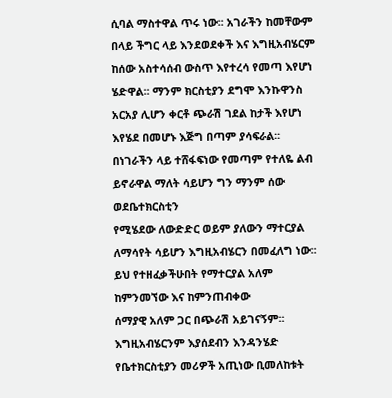ሲባል ማስተዋል ጥሩ ነው፡፡ አገራችን ከመቸውም በላይ ችግር ላይ እንደወደቀች እና እግዚአብሄርም ከሰው አስተሳሰብ ውስጥ እየተረሳ የመጣ እየሆነ ሄድዋል፡፡ ማንም ክርስቲያን ደግሞ እንኩዋንስ አርአያ ሊሆን ቀርቶ ጭራሽ ገደል ከታች እየሆነ እየሄደ በመሆኑ እጅግ በጣም ያሳፍራል፡፡
በነገራችን ላይ ተሸፋፍነው የመጣም የተለዬ ልብ ይኖራዋል ማለት ሳይሆን ግን ማንም ሰው ወደቤተክርስቲን
የሚሄደው ለውድድር ወይም ያለውን ማተርያል ለማሳየት ሳይሆን እግዚአብሄርን በመፈለግ ነው፡፡ ይህ የተዘፈቃችሁበት የማተርያል አለም ከምንመኘው እና ከምንጠብቀው
ሰማያዊ አለም ጋር በጭራሽ አይገናኝም፡፡
እግዚአብሄርንም እያሰደብን እንዳንሄድ የቤተክርስቲያን መሪዎች አጢነው ቢመለከቱት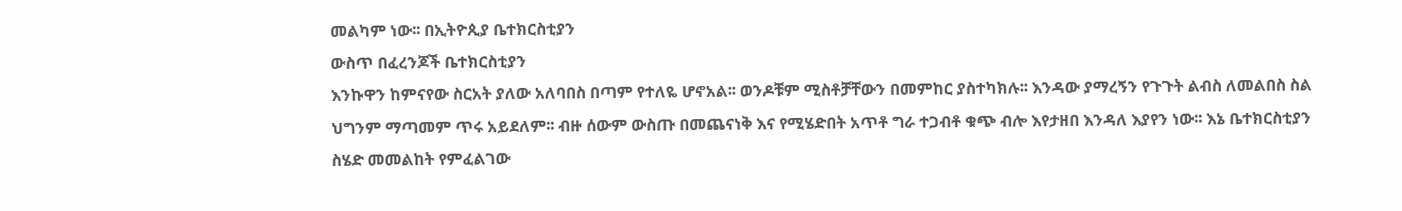መልካም ነው፡፡ በኢትዮጲያ ቤተክርስቲያን
ውስጥ በፈረንጆች ቤተክርስቲያን
እንኩዋን ከምናየው ስርአት ያለው አለባበስ በጣም የተለዬ ሆኖአል፡፡ ወንዶቹም ሚስቶቻቸውን በመምከር ያስተካክሉ፡፡ እንዳው ያማረኝን የጉጉት ልብስ ለመልበስ ስል ህግንም ማጣመም ጥሩ አይደለም፡፡ ብዙ ሰውም ውስጡ በመጨናነቅ እና የሚሄድበት አጥቶ ግራ ተጋብቶ ቁጭ ብሎ እየታዘበ እንዳለ እያየን ነው፡፡ እኔ ቤተክርስቲያን
ስሄድ መመልከት የምፈልገው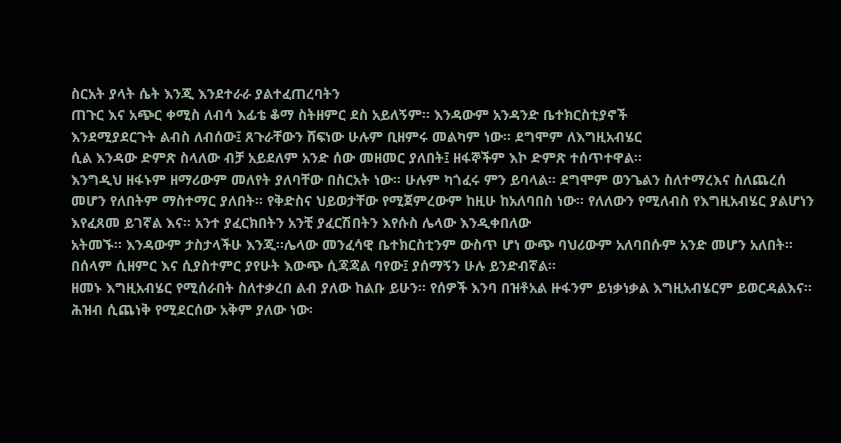ስርአት ያላት ሴት እንጂ እንደተራራ ያልተፈጠረባትን
ጠጉር እና አጭር ቀሚስ ለብሳ እፊቴ ቆማ ስትዘምር ደስ አይለኝም፡፡ እንዳውም አንዳንድ ቤተክርስቲያኖች
እንደሚያደርጉት ልብስ ለብሰው፤ ጸጉራቸውን ሸፍነው ሁሉም ቢዘምሩ መልካም ነው፡፡ ደግሞም ለእግዚአብሄር
ሲል እንዳው ድምጽ ስላለው ብቻ አይደለም አንድ ሰው መዘመር ያለበት፤ ዘፋኞችም እኮ ድምጽ ተሰጥተዋል፡፡
እንግዲህ ዘፋኑም ዘማሪውም መለየት ያለባቸው በስርአት ነው፡፡ ሁሉም ካጎፈሩ ምን ይባላል፡፡ ደግሞም ወንጌልን ስለተማረእና ስለጨረሰ መሆን የለበትም ማስተማር ያለበት፡፡ የቅድስና ህይወታቸው የሚጀምረውም ከዚሁ ከአለባበስ ነው፡፡ የለለውን የሚለብስ የእግዚአብሄር ያልሆነን እየፈጸመ ይገኛል እና፡፡ አንተ ያፈርክበትን አንቺ ያፈርሽበትን እየሱስ ሌላው እንዲቀበለው
አትመኙ፡፡ እንዳውም ታስታላችሁ እንጂ፡፡ሌላው መንፈሳዊ ቤተክርስቲንም ውስጥ ሆነ ውጭ ባህሪውም አለባበሱም አንድ መሆን አለበት፡፡ በሰላም ሲዘምር እና ሲያስተምር ያየሁት እውጭ ሲጃጃል ባየው፤ ያሰማኝን ሁሉ ይንድብኛል፡፡
ዘመኑ እግዚአብሄር የሚሰራበት ስለተቃረበ ልብ ያለው ከልቡ ይሁን፡፡ የሰዎች እንባ በዝቶአል ዙፋንም ይነቃነቃል እግዚአብሄርም ይወርዳልእና፡፡ ሕዝብ ሲጨነቅ የሚደርሰው አቅም ያለው ነው፡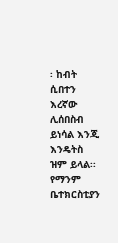፡ ከብት ሲበተን እረኛው ሊሰበስብ ይነሳል እንጂ እንዴትስ ዝም ይላል፡፡
የማንም ቤተክርስቲያን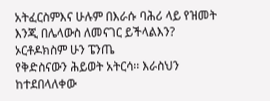አትፈርስምእና ሁሉም በእራሱ ባሕሪ ላይ የዝመት እንጂ በሌላውስ ለመናገር ይችላልእን? ኦርቶዶክስም ሁን ፔንጤ
የቅድስናውን ሕይወት አትርሳ፡፡ እራስህን ከተደበላለቀው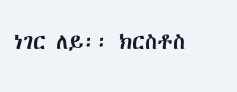ነገር ለይ፡፡ ክርስቶስ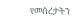የመሰረታትን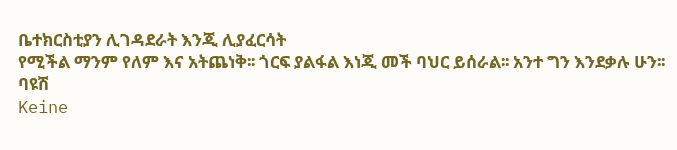ቤተክርስቲያን ሊገዳደራት እንጂ ሊያፈርሳት
የሚችል ማንም የለም እና አትጨነቅ፡፡ ጎርፍ ያልፋል እነጂ መች ባህር ይሰራል፡፡ አንተ ግን እንደቃሉ ሁን፡፡
ባዩሽ
Keine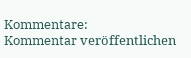Kommentare:
Kommentar veröffentlichen